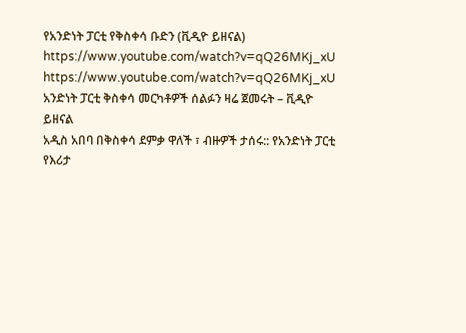የአንድነት ፓርቲ የቅስቀሳ ቡድን (ቪዲዮ ይዘናል)
https://www.youtube.com/watch?v=qQ26MKj_xU
https://www.youtube.com/watch?v=qQ26MKj_xU
አንድነት ፓርቲ ቅስቀሳ መርካቶዎች ሰልፉን ዛሬ ጀመሩት – ቪዲዮ ይዘናል
አዲስ አበባ በቅስቀሳ ደምቃ ዋለች ፣ ብዙዎች ታሰሩ:: የአንድነት ፓርቲ የእሪታ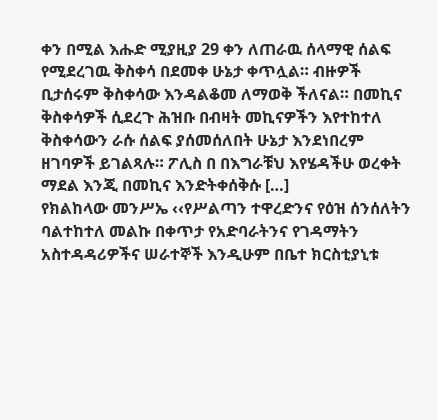ቀን በሚል እሑድ ሚያዚያ 29 ቀን ለጠራዉ ሰላማዊ ሰልፍ የሚደረገዉ ቅስቀሳ በደመቀ ሁኔታ ቀጥሏል። ብዙዎች ቢታሰሩም ቅስቀሳው እንዳልቆመ ለማወቅ ችለናል። በመኪና ቅስቀሳዎች ሲደረጉ ሕዝቡ በብዛት መኪናዎችን እየተከተለ ቅስቀሳውን ራሱ ሰልፍ ያሰመሰለበት ሁኔታ እንደነበረም ዘገባዎች ይገልጻሉ። ፖሊስ በ በእግራቹህ እየሄዳችሁ ወረቀት ማደል እንጂ በመኪና እንድትቀሰቅሱ […]
የክልከላው መንሥኤ ‹‹የሥልጣን ተዋረድንና የዕዝ ሰንሰለትን ባልተከተለ መልኩ በቀጥታ የአድባራትንና የገዳማትን አስተዳዳሪዎችና ሠራተኞች እንዲሁም በቤተ ክርስቲያኒቱ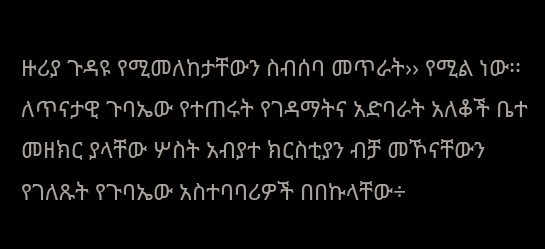ዙሪያ ጉዳዩ የሚመለከታቸውን ስብሰባ መጥራት›› የሚል ነው፡፡ ለጥናታዊ ጉባኤው የተጠሩት የገዳማትና አድባራት አለቆች ቤተ መዘክር ያላቸው ሦስት አብያተ ክርስቲያን ብቻ መኾናቸውን የገለጹት የጉባኤው አስተባባሪዎች በበኩላቸው÷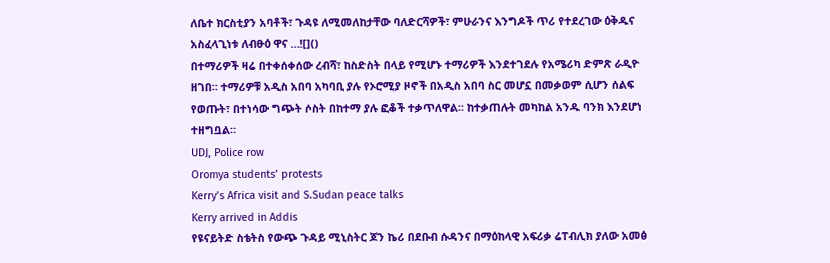ለቤተ ክርስቲያን አባቶች፣ ጉዳዩ ለሚመለከታቸው ባለድርሻዎች፣ ምሁራንና እንግዶች ጥሪ የተደረገው ዕቅዱና አስፈላጊነቱ ለብፁዕ ዋና …![]()
በተማሪዎች ዛሬ በተቀሰቀሰው ረብሻ፣ ከስድስት በላይ የሚሆኑ ተማሪዎች እንደተገደሉ የአሜሪካ ድምጽ ራዲዮ ዘገበ። ተማሪዎቹ አዲስ አበባ አካባቢ ያሉ የኦሮሚያ ዞኖች በአዲስ አበባ ስር መሆኗ በመቃወም ሲሆን ሰልፍ የወጡት፣ በተነሳው ግጭት ሶስት በከተማ ያሉ ፎቆች ተቃጥለዋል። ከተቃጠሉት መካከል አንዱ ባንክ እንደሆነ ተዘግቧል።
UDJ, Police row
Oromya students’ protests
Kerry’s Africa visit and S.Sudan peace talks
Kerry arrived in Addis
የዩናይትድ ስቴትስ የውጭ ጉዳይ ሚኒስትር ጆን ኬሪ በደቡብ ሱዳንና በማዕከላዊ አፍሪቃ ሬፐብሊክ ያለው አመፅ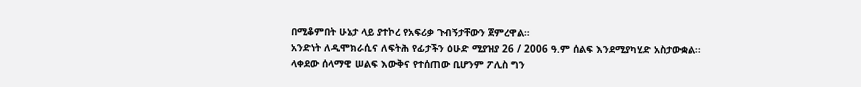በሚቆምበት ሁኔታ ላይ ያተኮረ የአፍሪቃ ጉብኝታቸውን ጀምረዋል።
አንድነት ለዲሞክራሲና ለፍትሕ የፊታችን ዕሁድ ሚያዝያ 26 / 2006 ዓ.ም ሰልፍ እንደሚያካሂድ አስታውቋል፡፡
ላቀደው ሰላማዊ ሠልፍ እውቅና የተሰጠው ቢሆንም ፖሊስ ግን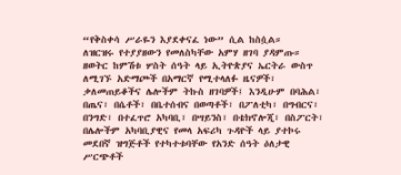“የቅስቀሳ ሥራዬን እያደቀናፈ ነው” ሲል ከስሷል።
ለዝርዝሩ የተያያዘውን የመለስካቸው አምሃ ዘገባ ያዳምጡ።
ዘወትር ከምሽቱ ሦስት ሰዓት ላይ ኢትዮጵያና ኤርትራ ውስጥ ለሚገኙ አድማጮች በአማርኛ የሚተላለፉ ዜናዎች፣ ቃለመጠይቆችና ሌሎችም ትኩስ ዘገባዎች፤ እንዲሁም በባሕል፣ በጤና፣ በሴቶች፣ በቤተሰብና በወጣቶች፣ በፖለቲካ፣ በግብርና፣ በንግድ፣ በተፈጥሮ አካባቢ፣ በሣይንስ፣ በቴክኖሎጂ፣ በስፖርት፣ በሌሎችም አካባቢያዊና የመላ አፍሪካ ጉዳዮች ላይ ያተኮሩ መደበኛ ዝግጅቶች የተካተቱባቸው የአንድ ሰዓት ዕለታዊ ሥርጭቶች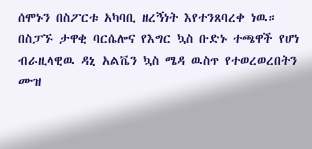ሰሞኑን በስፖርቱ አካባቢ ዘረኝነት እየተንጸባረቀ ነዉ። በስፓኙ ታዋቂ ባርሴሎና የእግር ኳስ ቡድኑ ተጫዋች የሆነ ብራዚላዊዉ ዳኒ አልቬን ኳስ ሜዳ ዉስጥ የተወረወረበትን ሙዝ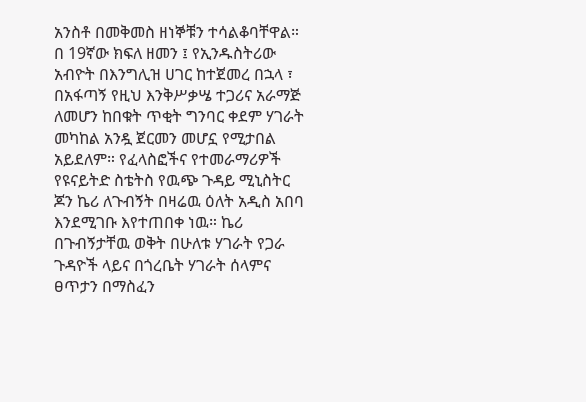አንስቶ በመቅመስ ዘነኞቹን ተሳልቆባቸዋል።
በ 19ኛው ክፍለ ዘመን ፤ የኢንዱስትሪው አብዮት በእንግሊዝ ሀገር ከተጀመረ በኋላ ፣ በአፋጣኝ የዚህ እንቅሥቃሤ ተጋሪና አራማጅ ለመሆን ከበቁት ጥቂት ግንባር ቀደም ሃገራት መካከል አንዷ ጀርመን መሆኗ የሚታበል አይደለም። የፈላስፎችና የተመራማሪዎች
የዩናይትድ ስቴትስ የዉጭ ጉዳይ ሚኒስትር ጆን ኬሪ ለጉብኝት በዛሬዉ ዕለት አዲስ አበባ እንደሚገቡ እየተጠበቀ ነዉ። ኬሪ በጉብኝታቸዉ ወቅት በሁለቱ ሃገራት የጋራ ጉዳዮች ላይና በጎረቤት ሃገራት ሰላምና ፀጥታን በማስፈን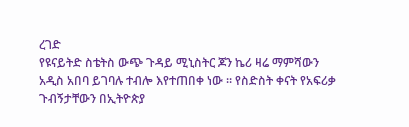ረገድ
የዩናይትድ ስቴትስ ውጭ ጉዳይ ሚኒስትር ጆን ኬሪ ዛሬ ማምሻውን አዲስ አበባ ይገባሉ ተብሎ እየተጠበቀ ነው ። የስድስት ቀናት የአፍሪቃ ጉብኝታቸውን በኢትዮጵያ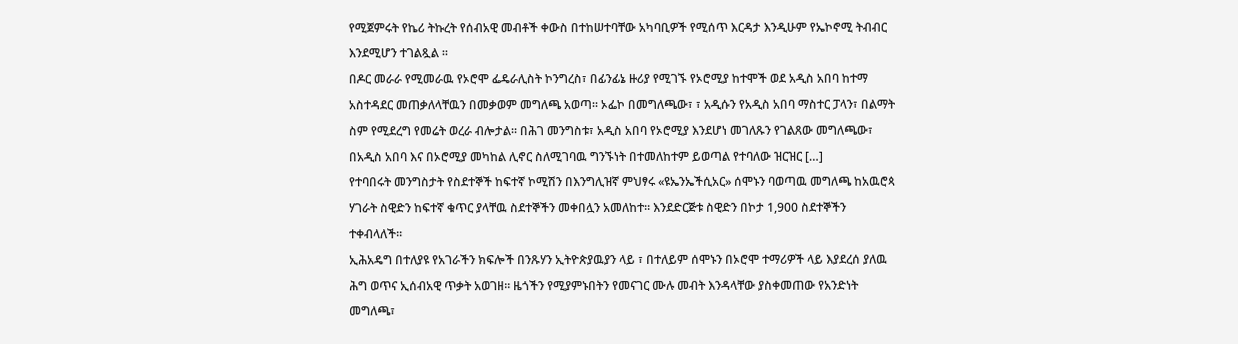የሚጀምሩት የኬሪ ትኩረት የሰብአዊ መብቶች ቀውስ በተከሠተባቸው አካባቢዎች የሚሰጥ እርዳታ እንዲሁም የኤኮኖሚ ትብብር እንደሚሆን ተገልጿል ።
በዶር መራራ የሚመራዉ የኦሮሞ ፌዴራሊስት ኮንግረስ፣ በፊንፊኔ ዙሪያ የሚገኙ የኦሮሚያ ከተሞች ወደ አዲስ አበባ ከተማ አስተዳደር መጠቃለላቸዉን በመቃወም መግለጫ አወጣ። ኦፌኮ በመግለጫው፣ ፣ አዲሱን የአዲስ አበባ ማስተር ፓላን፣ በልማት ስም የሚደረግ የመሬት ወረራ ብሎታል። በሕገ መንግስቱ፣ አዲስ አበባ የኦሮሚያ እንደሆነ መገለጹን የገልጸው መግለጫው፣ በአዲስ አበባ እና በኦሮሚያ መካከል ሊኖር ስለሚገባዉ ግንኙነት በተመለከተም ይወጣል የተባለው ዝርዝር […]
የተባበሩት መንግስታት የስደተኞች ከፍተኛ ኮሚሽን በእንግሊዝኛ ምህፃሩ «ዩኤንኤችሲአር» ሰሞኑን ባወጣዉ መግለጫ ከአዉሮጳ ሃገራት ስዊድን ከፍተኛ ቁጥር ያላቸዉ ስደተኞችን መቀበሏን አመለከተ። እንደድርጅቱ ስዊድን በኮታ 1,900 ስደተኞችን ተቀብላለች።
ኢሕአዴግ በተለያዩ የአገራችን ክፍሎች በንጹሃን ኢትዮጵያዉያን ላይ ፣ በተለይም ሰሞኑን በኦሮሞ ተማሪዎች ላይ እያደረሰ ያለዉ ሕግ ወጥና ኢሰብአዊ ጥቃት አወገዘ። ዜጎችን የሚያምኑበትን የመናገር ሙሉ መብት እንዳላቸው ያስቀመጠው የአንድነት መግለጫ፣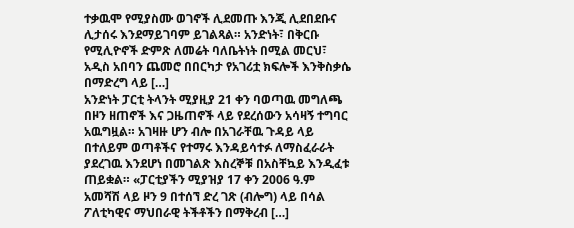ተቃዉሞ የሚያስሙ ወገኖች ሊደመጡ እንጂ ሊደበደቡና ሊታሰሩ እንደማይገባም ይገልጻል። አንድነት፣ በቅርቡ የሚሊዮኖች ድምጽ ለመሬት ባለቤትነት በሚል መርህ፣ አዲስ አበባን ጨመሮ በበርካታ የአገሪቷ ክፍሎች እንቅስቃሴ በማድረግ ላይ […]
አንድነት ፓርቲ ትላንት ሚያዚያ 21 ቀን ባወጣዉ መግለጫ በዞን ዘጠኖች እና ጋዜጠኖች ላይ የደረሰውን አሳዛኝ ተግባር አዉግዟል። አገዛዙ ሆን ብሎ በአገራቸዉ ጉዳይ ላይ በተለይም ወጣቶችና የተማሩ እንዳይሳተፉ ለማስፈራራት ያደረገዉ እንደሆነ በመገልጽ እስረኞቹ በአስቸኳይ እንዲፈቱ ጠይቋል። «ፓርቲያችን ሚያዝያ 17 ቀን 2006 ዓ.ም አመሻሽ ላይ ዞን 9 በተሰኘ ድረ ገጽ (ብሎግ) ላይ በሳል ፖለቲካዊና ማህበራዊ ትችቶችን በማቅረብ […]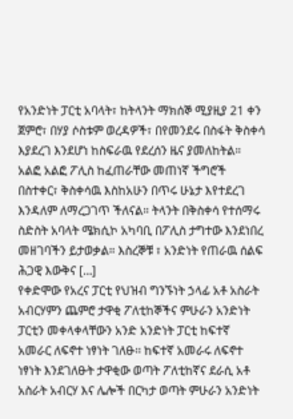የአንድነት ፓርቲ አባላት፣ ከትላንት ማክሰኞ ሚያዚያ 21 ቀን ጀምሮ፣ በሃያ ሶስቱም ወረዳዎች፣ በየመንደሩ በስፋት ቅስቀሳ እያደረገ እንደሆነ ከስፍራዉ የደረሰን ዜና ያመለከትል። አልፎ አልፎ ፖሊስ ከፈጠራቸው መጠነኛ ችግሮች በስተቀር፣ ቅስቀሳዉ እስከአሁን በጥሩ ሁኔታ እየተደረገ እንዳለም ለማረጋገጥ ችለናል። ትላንት በቅስቀሳ የተሰማሩ ስድስት አባላት ሜክሲኮ አካባቢ በፖሊስ ታግተው እንደነበረ መዘገባችን ይታወቃል። እስረኞቹ ፣ አንድነት የጠራዉ ሰልፍ ሕጋዊ እውቅና […]
የቀድሞው የአረና ፓርቲ የህዝብ ግንኙነት ኃላፊ አቶ አስራት አብርሃምን ጨምሮ ታዋቂ ፖለቲከኞችና ምሁራን አንድነት ፓርቲን መቀላቀላቸውን አንድ አንድነት ፓርቲ ከፍተኛ አመራር ለፍኖተ ነፃነት ገለፁ፡፡ ከፍተኛ አመራሩ ለፍኖተ ነፃነት እንደገለፁት ታዋቂው ወጣት ፖለቲከኛና ደራሲ አቶ አስራት አብርሃ እና ሌሎች በርካታ ወጣት ምሁራን አንድነት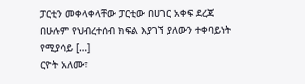ፓርቲን መቀላቀላቸው ፓርቲው በሀገር አቀፍ ደረጃ በሁሉም የህብረተሰብ ክፍል እያገኘ ያለውን ተቀባይነት የሚያሳይ […]
ርዮት አለሙ፣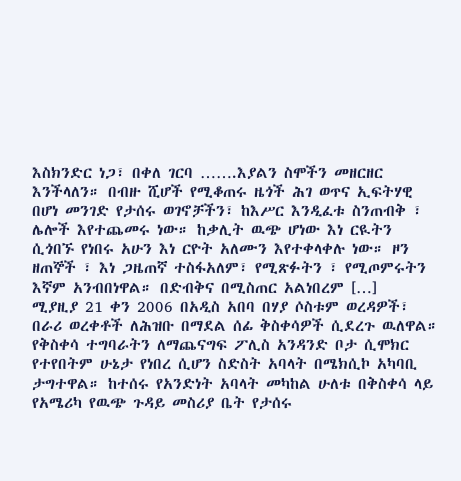እስክንድር ነጋ፣ በቀለ ገርባ …….እያልን ስሞችን መዘርዘር እንችላለን። በብዙ ሺሆች የሚቆጠሩ ዜጎች ሕገ ወጥና ኢፍትሃዊ በሆነ መንገድ የታሰሩ ወገኖቻችን፣ ከእሥር እንዲፈቱ ስንጠብቅ ፣ ሌሎች እየተጨመሩ ነው። ከቃሊት ዉጭ ሆነው እነ ርዪትን ሲጎበኙ የነበሩ አሁን እነ ርዮት አለሙን እየተቀላቀሉ ነው። ዞን ዘጠኞች ፣ እነ ጋዜጠኛ ተስፋአለም፣ የሚጽፉትን ፣ የሚጦምሩትን እኛም አንብበነዋል። በድብቅና በሚስጠር አልነበረም […]
ሚያዚያ 21 ቀን 2006 በአዲስ አበባ በሃያ ሶስቱም ወረዳዎች፣ በራሪ ወረቀቶች ለሕዝቡ በማደል ሰፊ ቅስቀሳዎች ሲደረጉ ዉለዋል። የቅስቀሳ ተግባራትን ለማጨናግፍ ፖሊስ አንዳንድ ቦታ ሲሞክር የተየበትም ሁኔታ የነበረ ሲሆን ስድስት አባላት በሜክሲኮ አካባቢ ታግተዋል። ከተሰሩ የአንድነት አባላት መካከል ሁለቱ በቅስቀሳ ላይ
የአሜሪካ የዉጭ ጉዳይ መስሪያ ቤት የታሰሩ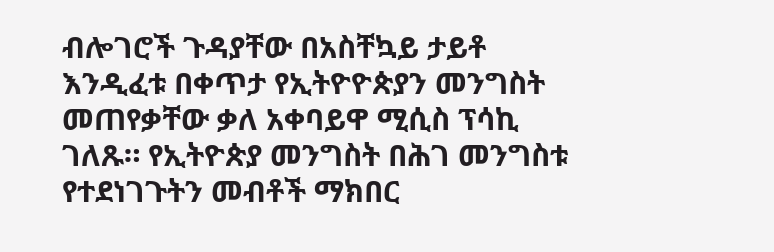ብሎገሮች ጉዳያቸው በአስቸኳይ ታይቶ እንዲፈቱ በቀጥታ የኢትዮዮጵያን መንግስት መጠየቃቸው ቃለ አቀባይዋ ሚሲስ ፕሳኪ ገለጹ። የኢትዮጵያ መንግስት በሕገ መንግስቱ የተደነገጉትን መብቶች ማክበር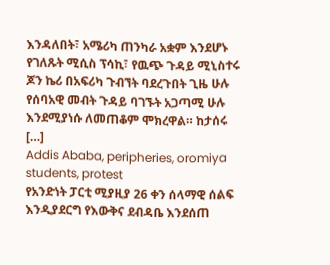እንዳለበት፣ አሜሪካ ጠንካራ አቋም እንደሆኑ የገለጹት ሚሲስ ፕሳኪ፣ የዉጭ ጉዳይ ሚኒስተሩ ጆን ኬሪ በአፍሪካ ጉብኘት ባደረጉበት ጊዜ ሁሉ የሰባአዊ መብት ጉዳይ ባገኙት አጋጣሚ ሁሉ እንደሚያነሱ ለመጠቆም ሞክረዋል። ከታሰሩ […]
Addis Ababa, peripheries, oromiya students, protest
የአንድነት ፓርቲ ሚያዚያ 26 ቀን ሰላማዊ ሰልፍ እንዲያደርግ የእውቅና ደብዳቤ እንደሰጠ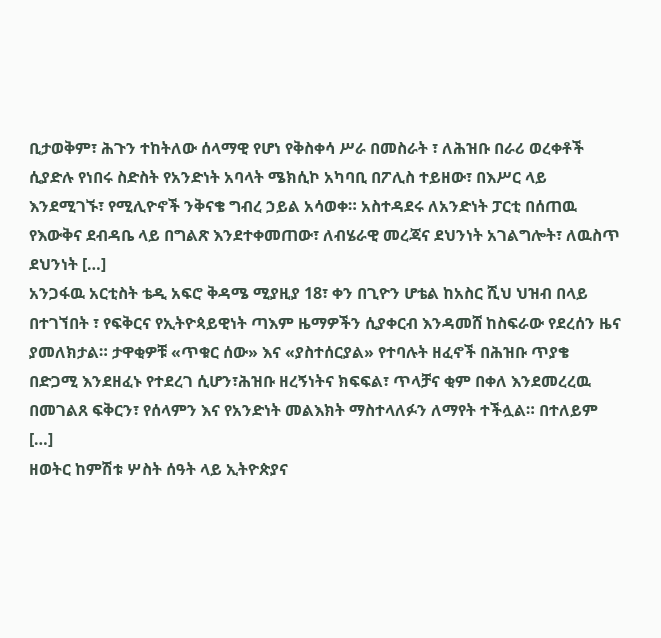ቢታወቅም፣ ሕጉን ተከትለው ሰላማዊ የሆነ የቅስቀሳ ሥራ በመስራት ፣ ለሕዝቡ በራሪ ወረቀቶች ሲያድሉ የነበሩ ስድስት የአንድነት አባላት ሜክሲኮ አካባቢ በፖሊስ ተይዘው፣ በእሥር ላይ እንደሚገኙ፣ የሚሊዮኖች ንቅናቄ ግብረ ኃይል አሳወቀ። አስተዳደሩ ለአንድነት ፓርቲ በሰጠዉ የእውቅና ደብዳቤ ላይ በግልጽ እንደተቀመጠው፣ ለብሄራዊ መረጃና ደህንነት አገልግሎት፣ ለዉስጥ ደህንነት […]
አንጋፋዉ አርቲስት ቴዲ አፍሮ ቅዳሜ ሚያዚያ 18፣ ቀን በጊዮን ሆቴል ከአስር ሺህ ህዝብ በላይ በተገኘበት ፣ የፍቅርና የኢትዮጳይዊነት ጣእም ዜማዎችን ሲያቀርብ እንዳመሸ ከስፍራው የደረሰን ዜና ያመለክታል። ታዋቂዎቹ «ጥቁር ሰው» እና «ያስተሰርያል» የተባሉት ዘፈኖች በሕዝቡ ጥያቄ በድጋሚ እንደዘፈኑ የተደረገ ሲሆን፣ሕዝቡ ዘረኝነትና ክፍፍል፣ ጥላቻና ቂም በቀለ እንደመረረዉ በመገልጸ ፍቅርን፣ የሰላምን እና የአንድነት መልእክት ማስተላለፉን ለማየት ተችሏል። በተለይም […]
ዘወትር ከምሽቱ ሦስት ሰዓት ላይ ኢትዮጵያና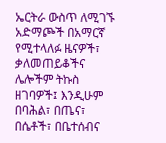ኤርትራ ውስጥ ለሚገኙ አድማጮች በአማርኛ የሚተላለፉ ዜናዎች፣ ቃለመጠይቆችና ሌሎችም ትኩስ ዘገባዎች፤ እንዲሁም በባሕል፣ በጤና፣ በሴቶች፣ በቤተሰብና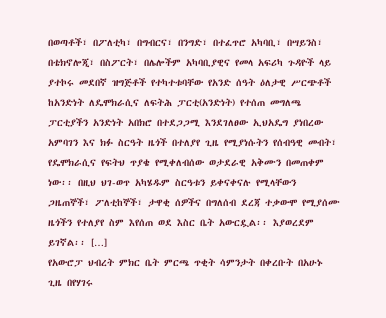በወጣቶች፣ በፖለቲካ፣ በግብርና፣ በንግድ፣ በተፈጥሮ አካባቢ፣ በሣይንስ፣ በቴክኖሎጂ፣ በስፖርት፣ በሌሎችም አካባቢያዊና የመላ አፍሪካ ጉዳዮች ላይ ያተኮሩ መደበኛ ዝግጅቶች የተካተቱባቸው የአንድ ሰዓት ዕለታዊ ሥርጭቶች
ከአንድነት ለዴሞክራሲና ለፍትሕ ፓርቲ(አንድነት) የተሰጠ መግለጫ ፓርቲያችን አንድነት አበክሮ በተደጋጋሚ እንደገለፀው ኢህአዴግ ያነበረው አምባገን እና ክፉ ስርዓት ዜጎች በተለያየ ጊዜ የሚያነሱትን የሰብዓዊ መብት፣ የዴሞክራሲና የፍትህ ጥያቄ የሚቀለብሰው ወታደራዊ አቅሙን በመጠቀም ነው፡፡ በዚህ ህገ-ወጥ አካሄዱም ስርዓቱን ይቀናቀናሉ የሚላቸውን ጋዜጠኞች፣ ፖለቲከኞች፣ ታዋቂ ሰዎችና በግለሰብ ደረጃ ተቃውሞ የሚያሰሙ ዜጎችን የተለያየ ስም እየሰጠ ወደ እስር ቤት አውርዷል፡፡ እያወረደም ይገኛል፡፡ […]
የአውሮፓ ህብረት ምክር ቤት ምርጫ ጥቂት ሳምንታት በቀረቡት በአሁኑ ጊዜ በየሃገሩ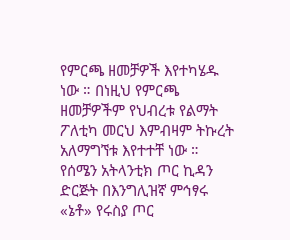የምርጫ ዘመቻዎች እየተካሄዱ ነው ። በነዚህ የምርጫ ዘመቻዎችም የህብረቱ የልማት ፖለቲካ መርህ እምብዛም ትኩረት አለማግኘቱ እየተተቸ ነው ።
የሰሜን አትላንቲክ ጦር ኪዳን ድርጅት በእንግሊዝኛ ምኅፃሩ «ኔቶ» የሩስያ ጦር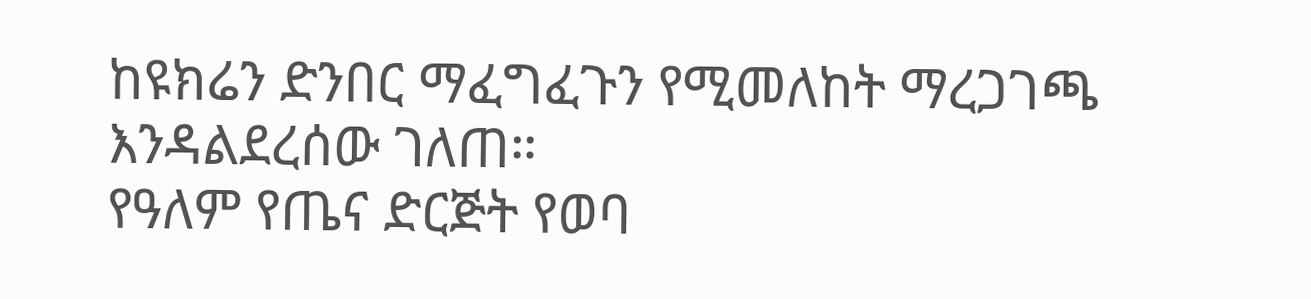ከዩክሬን ድንበር ማፈግፈጉን የሚመለከት ማረጋገጫ እንዳልደረሰው ገለጠ።
የዓለም የጤና ድርጅት የወባ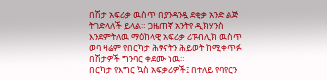በሽታ አፍሪቃ ዉስጥ በያንዳንዷ ደቂቃ አንድ ልጅ ትገድላለች ይላል። ጋዜጠኛ አንትየ ዲክሃንስ እንደምትለዉ ማዕከላዊ አፍሪቃ ሪፑብሊክ ዉስጥ ወባ ዛሬም የበርካታ ሕፃናትን ሕይወት ከሚቀጥፉ በሽታዎች ግንባር ቀደሙ ነዉ።
በርካታ የእግር ኳስ አፍቃሪዎች፤ በተለይ የባየርን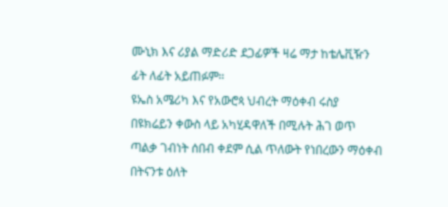ሙኒክ እና ሪያል ማድሪድ ደጋፊዎች ዛሬ ማታ ከቴሌቪዥን ፊት ለፊት አይጠፉም።
ዩኤስ አሜሪካ እና የአውሮጳ ህብረት ማዕቀብ ሩስያ በዩክሬይን ቀውስ ላይ አካሂዳዋለች በሚሉት ሕገ ወጥ ጣልቃ ገብነት ሰበብ ቀደም ሲል ጥለውት የነበረውን ማዕቀብ በትናንቱ ዕለት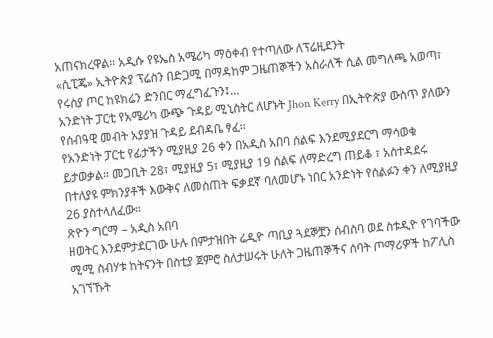አጠናክረዋል። አዲሱ የዩኤስ አሜሪካ ማዕቀብ የተጣለው ለፕሬዚደንት
«ሲፒጄ» ኢትዮጵያ ፕሬስን በድጋሚ በማዳከም ጋዜጠኞችን አስራለች ሲል መግለጫ አወጣ፣ የሩስያ ጦር ከዩክሬን ድንበር ማፈግፈጉን፤…
አንድነት ፓርቲ የአሜሪካ ውጭ ጉዳይ ሚኒስትር ለሆኑት Jhon Kerry በኢትዮጵያ ውስጥ ያለውን የሰብዓዊ መብት አያያዝ ጉዳይ ደብዳቤ ፃፈ፡፡
የአንድነት ፓርቲ የፊታችን ሚያዚያ 26 ቀን በአዲስ አበባ ሰልፍ እንደሚያደርግ ማሳወቁ ይታወቃል። መጋቢት 28፣ ሚያዚያ 5፣ ሚያዚያ 19 ሰልፍ ለማድረግ ጠይቆ ፣ አስተዳደሩ በተለያዩ ምክንያቶች እውቅና ለመስጠት ፍቃደኛ ባለመሆኑ ነበር አንድነት የሰልፉን ቀን ለሚያዚያ 26 ያስተላለፈው።
ጽዮን ግርማ – አዲስ አበባ
ዘወትር እንደምታደርገው ሁሉ በምታዝበት ሬዲዮ ጣቢያ ጓደኞቿን ሰብስባ ወደ ስቱዲዮ የገባችው ሚሚ ስብሃቱ ከትናንት በስቲያ ጀምሮ ስለታሠሩት ሁለት ጋዜጠኞችና ሰባት ጦማሪዎች ከፖሊስ አገኘኹት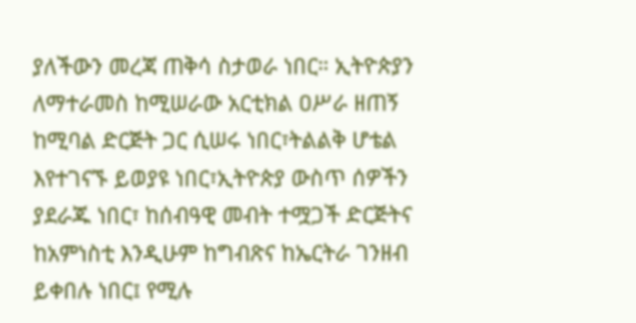ያለችውን መረጃ ጠቅሳ ስታወራ ነበር። ኢትዮጵያን ለማተራመስ ከሚሠራው አርቲክል ዐሥራ ዘጠኝ ከሚባል ድርጅት ጋር ሲሠሩ ነበር፣ትልልቅ ሆቴል እየተገናኙ ይወያዩ ነበር፣ኢትዮጵያ ውስጥ ሰዎችን ያደራጁ ነበር፣ ከሰብዓዊ መብት ተሟጋች ድርጅትና ከአምነስቲ እንዲሁም ከግብጽና ከኤርትራ ገንዘብ ይቀበሉ ነበር፤ የሚሉ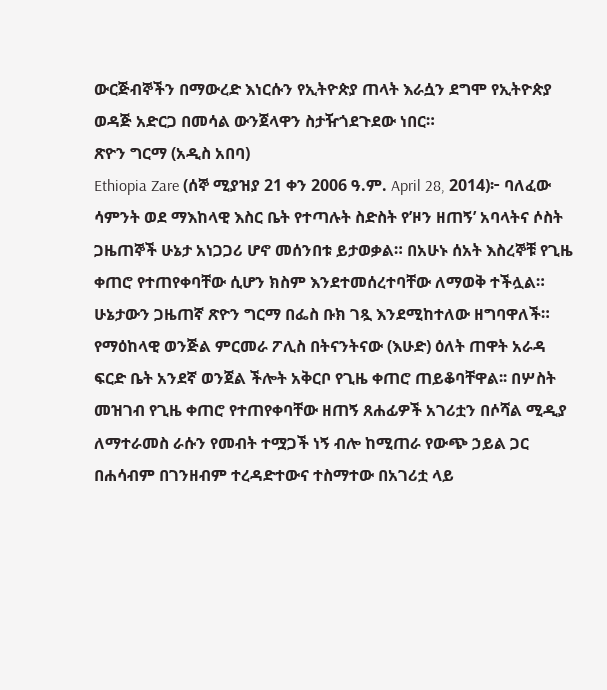ውርጅብኞችን በማውረድ እነርሱን የኢትዮጵያ ጠላት እራሷን ደግሞ የኢትዮጵያ ወዳጅ አድርጋ በመሳል ውንጀላዋን ስታዥጎደጉደው ነበር።
ጽዮን ግርማ (አዲስ አበባ)
Ethiopia Zare (ሰኞ ሚያዝያ 21 ቀን 2006 ዓ.ም. April 28, 2014)፦ ባለፈው ሳምንት ወደ ማእከላዊ እስር ቤት የተጣሉት ስድስት የ’ዞን ዘጠኝ’ አባላትና ሶስት ጋዜጠኞች ሁኔታ አነጋጋሪ ሆኖ መሰንበቱ ይታወቃል። በአሁኑ ሰአት እስረኞቹ የጊዜ ቀጠሮ የተጠየቀባቸው ሲሆን ክስም እንደተመሰረተባቸው ለማወቅ ተችሏል። ሁኔታውን ጋዜጠኛ ጽዮን ግርማ በፌስ ቡክ ገጿ እንደሚከተለው ዘግባዋለች።
የማዕከላዊ ወንጅል ምርመራ ፖሊስ በትናንትናው (እሁድ) ዕለት ጠዋት አራዳ ፍርድ ቤት አንደኛ ወንጀል ችሎት አቅርቦ የጊዜ ቀጠሮ ጠይቆባቸዋል፡፡ በሦስት መዝገብ የጊዜ ቀጠሮ የተጠየቀባቸው ዘጠኝ ጸሐፊዎች አገሪቷን በሶሻል ሚዲያ ለማተራመስ ራሱን የመብት ተሟጋች ነኝ ብሎ ከሚጠራ የውጭ ኃይል ጋር በሐሳብም በገንዘብም ተረዳድተውና ተስማተው በአገሪቷ ላይ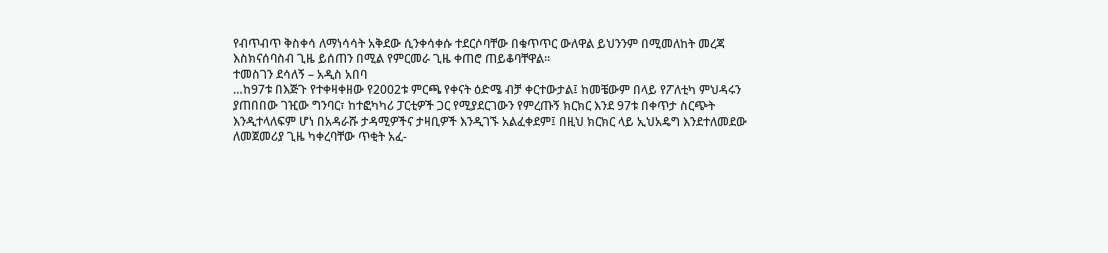የብጥብጥ ቅስቀሳ ለማነሳሳት አቅደው ሲንቀሳቀሱ ተደርሶባቸው በቁጥጥር ውለዋል ይህንንም በሚመለከት መረጃ እስክናሰባስብ ጊዜ ይሰጠን በሚል የምርመራ ጊዜ ቀጠሮ ጠይቆባቸዋል፡፡
ተመስገን ደሳለኝ – አዲስ አበባ
…ከ97ቱ በእጅጉ የተቀዛቀዘው የ2002ቱ ምርጫ የቀናት ዕድሜ ብቻ ቀርተውታል፤ ከመቼውም በላይ የፖለቲካ ምህዳሩን ያጠበበው ገዢው ግንባር፣ ከተፎካካሪ ፓርቲዎች ጋር የሚያደርገውን የምረጡኝ ክርክር እንደ 97ቱ በቀጥታ ስርጭት እንዲተላለፍም ሆነ በአዳራሹ ታዳሚዎችና ታዛቢዎች እንዲገኙ አልፈቀደም፤ በዚህ ክርክር ላይ ኢህአዴግ እንደተለመደው ለመጀመሪያ ጊዜ ካቀረባቸው ጥቂት አፈ-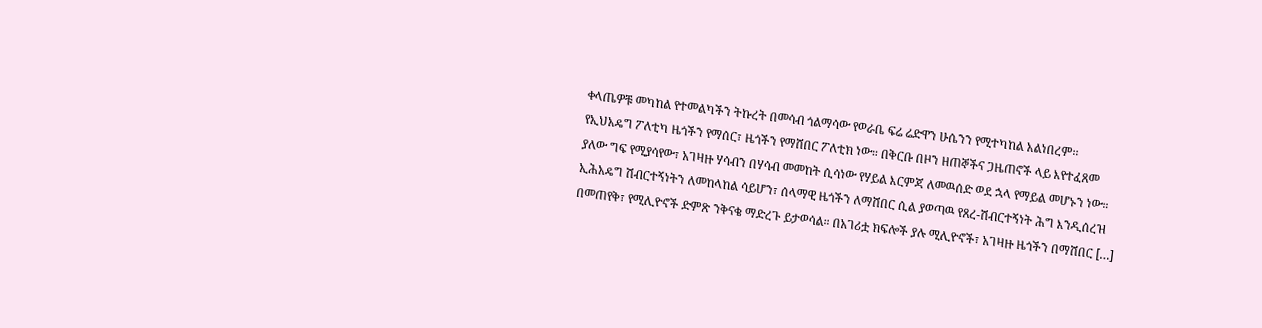ቀላጤዎቹ መካከል የተመልካችን ትኩረት በመሳብ ጎልማሳው የወራቤ ፍሬ ሬድዋን ሁሴንን የሚተካከል አልነበረም፡፡
የኢህአዴግ ፖለቲካ ዜጎችን የማሰር፣ ዜጎችን የማሸበር ፖለቲክ ነው። በቅርቡ በዞን ዘጠኞችና ጋዜጠኖች ላይ እየተፈጸመ ያለው ግፍ የሚያሳየው፣ አገዛዙ ሃሳብን በሃሳብ መመከት ሲሳነው የሃይል እርምጃ ለመዉሰድ ወደ ኋላ የማይል መሆኑን ነው። ኢሕአዴግ ሽብርተኝነትን ለመከላከል ሳይሆን፣ ሰላማዊ ዜጎችን ለማሸበር ሲል ያወጣዉ የጸረ-ሽብርተኝነት ሕግ እንዲሰረዝ በመጠየቅ፣ የሚሊዮኖች ድምጽ ንቅናቄ ማድረጉ ይታወሳል። በአገሪቷ ክፍሎች ያሉ ሚሊዮኖች፣ አገዛዙ ዜጎችን በማሸበር […]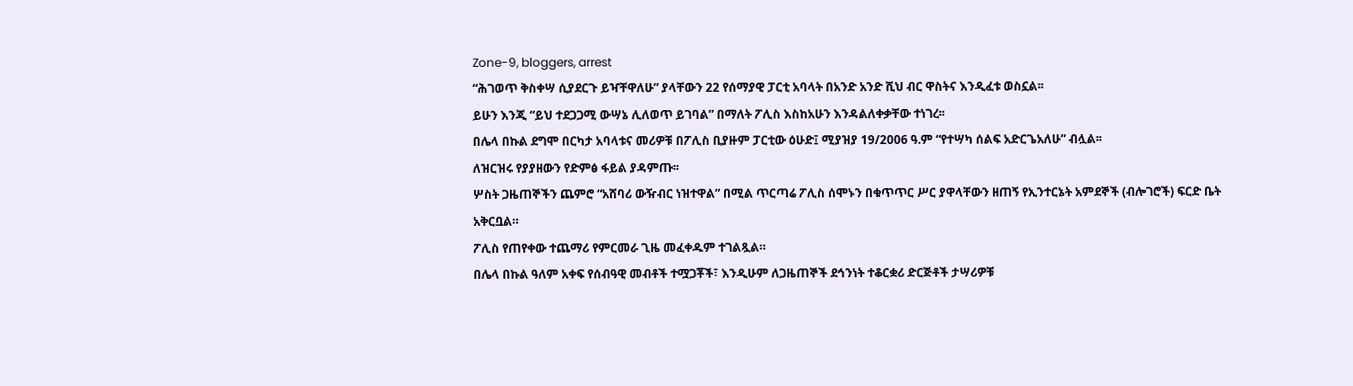Zone-9, bloggers, arrest
“ሕገወጥ ቅስቀሣ ሲያደርጉ ይዣቸዋለሁ” ያላቸውን 22 የሰማያዊ ፓርቲ አባላት በአንድ አንድ ሺህ ብር ዋስትና እንዲፈቱ ወስኗል፡፡
ይሁን እንጂ “ይህ ተደጋጋሚ ውሣኔ ሊለወጥ ይገባል” በማለት ፖሊስ እስከአሁን እንዳልለቀቃቸው ተነገረ፡፡
በሌላ በኩል ደግሞ በርካታ አባላቱና መሪዎቹ በፖሊስ ቢያዙም ፓርቲው ዕሁድ፤ ሚያዝያ 19/2006 ዓ.ም “የተሣካ ሰልፍ አድርጌአለሁ” ብሏል፡፡
ለዝርዝሩ የያያዘውን የድምፅ ፋይል ያዳምጡ፡፡
ሦስት ጋዜጠኞችን ጨምሮ “አሸባሪ ውዥብር ነዝተዋል” በሚል ጥርጣሬ ፖሊስ ሰሞኑን በቁጥጥር ሥር ያዋላቸውን ዘጠኝ የኢንተርኔት አምደኞች (ብሎገሮች) ፍርድ ቤት አቅርቧል።
ፖሊስ የጠየቀው ተጨማሪ የምርመራ ጊዜ መፈቀዱም ተገልጿል።
በሌላ በኩል ዓለም አቀፍ የሰብዓዊ መብቶች ተሟጋቾች፣ እንዲሁም ለጋዜጠኞች ደኅንነት ተቆርቋሪ ድርጅቶች ታሣሪዎቹ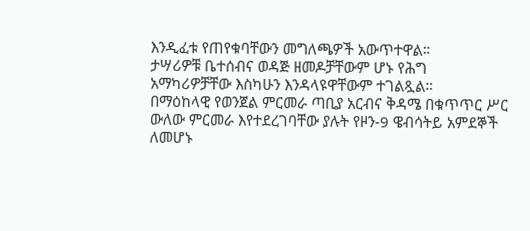እንዲፈቱ የጠየቁባቸውን መግለጫዎች አውጥተዋል።
ታሣሪዎቹ ቤተሰብና ወዳጅ ዘመዶቻቸውም ሆኑ የሕግ አማካሪዎቻቸው እስካሁን እንዳላዩዋቸውም ተገልጿል።
በማዕከላዊ የወንጀል ምርመራ ጣቢያ አርብና ቅዳሜ በቁጥጥር ሥር ውለው ምርመራ እየተደረገባቸው ያሉት የዞን-9 ዌብሳትይ አምደኞች ለመሆኑ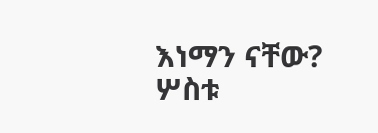እነማን ናቸው? ሦስቱ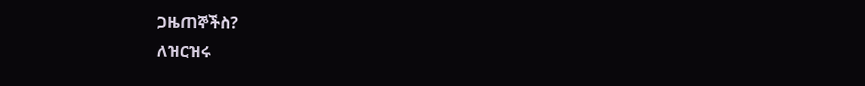ጋዜጠኞችስ?
ለዝርዝሩ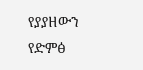የያያዘውን የድምፅ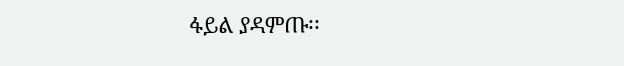ፋይል ያዳምጡ፡፡